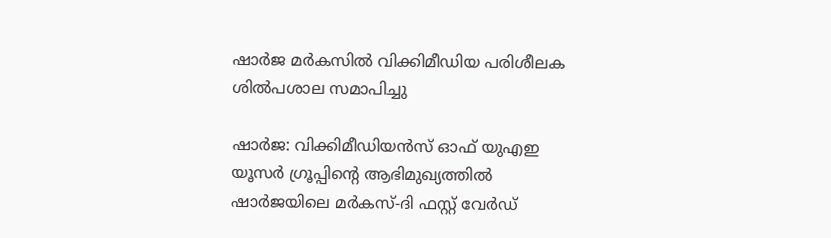ഷാർജ മർകസിൽ വിക്കിമീഡിയ പരിശീലക ശിൽപശാല സമാപിച്ചു

ഷാർജ: വിക്കിമീഡിയൻസ് ഓഫ് യുഎഇ യൂസർ ഗ്രൂപ്പിന്റെ ആഭിമുഖ്യത്തിൽ ഷാർജയിലെ മർകസ്-ദി ഫസ്റ്റ് വേർഡ്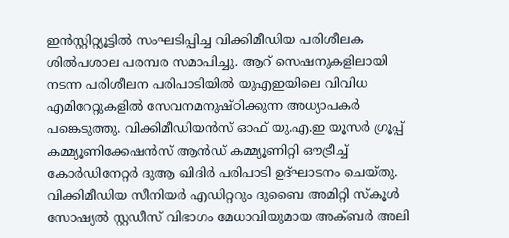ഇൻസ്റ്റിറ്റ്യൂട്ടിൽ സംഘടിപ്പിച്ച വിക്കിമീഡിയ പരിശീലക ശിൽപശാല പരമ്പര സമാപിച്ചു. ആറ് സെഷനുകളിലായി നടന്ന പരിശീലന പരിപാടിയിൽ യുഎഇയിലെ വിവിധ എമിറേറ്റുകളിൽ സേവനമനുഷ്ഠിക്കുന്ന അധ്യാപകർ പങ്കെടുത്തു. വിക്കിമീഡിയൻസ് ഓഫ് യു.എ.ഇ യൂസർ ഗ്രൂപ്പ് കമ്മ്യൂണിക്കേഷൻസ് ആൻഡ് കമ്മ്യൂണിറ്റി ഔട്രീച്ച് കോർഡിനേറ്റർ ദുആ ഖിദിർ പരിപാടി ഉദ്ഘാടനം ചെയ്തു. വിക്കിമീഡിയ സീനിയർ എഡിറ്ററും ദുബൈ അമിറ്റി സ്കൂൾ സോഷ്യൽ സ്റ്റഡീസ് വിഭാഗം മേധാവിയുമായ അക്ബർ അലി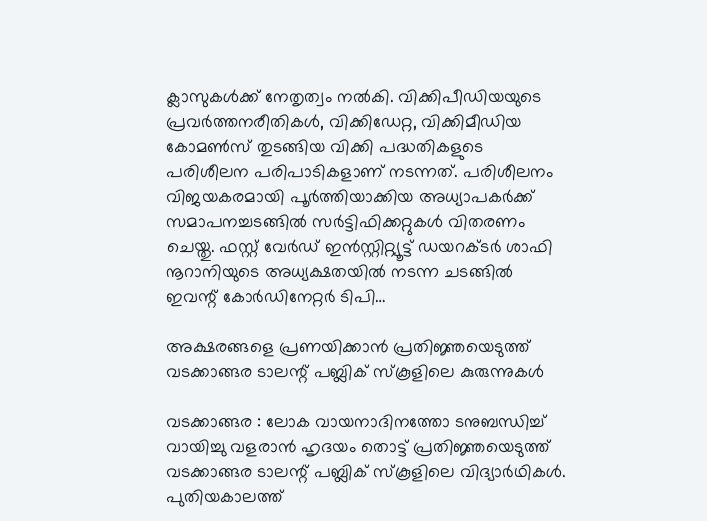ക്ലാസുകൾക്ക് നേതൃത്വം നൽകി. വിക്കിപീഡിയയുടെ പ്രവർത്തനരീതികൾ, വിക്കിഡേറ്റ, വിക്കിമീഡിയ കോമൺസ് തുടങ്ങിയ വിക്കി പദ്ധതികളുടെ പരിശീലന പരിപാടികളാണ് നടന്നത്. പരിശീലനം വിജയകരമായി പൂർത്തിയാക്കിയ അധ്യാപകർക്ക് സമാപനച്ചടങ്ങിൽ സർട്ടിഫിക്കറ്റുകൾ വിതരണം ചെയ്തു. ഫസ്റ്റ് വേർഡ് ഇൻസ്റ്റിറ്റ്യൂട്ട് ഡയറക്ടർ ശാഫി നൂറാനിയുടെ അധ്യക്ഷതയിൽ നടന്ന ചടങ്ങിൽ ഇവന്റ് കോർഡിനേറ്റർ ടിപി…

അക്ഷരങ്ങളെ പ്രണയിക്കാൻ പ്രതിജ്ഞയെടുത്ത് വടക്കാങ്ങര ടാലന്റ് പബ്ലിക് സ്കൂളിലെ കുരുന്നുകൾ

വടക്കാങ്ങര : ലോക വായനാദിനത്തോ ടനുബന്ധിച്ച് വായിച്ചു വളരാൻ ഹൃദയം തൊട്ട് പ്രതിജ്ഞയെടുത്ത് വടക്കാങ്ങര ടാലന്റ് പബ്ലിക് സ്കൂളിലെ വിദ്യാർഥികൾ. പുതിയകാലത്ത്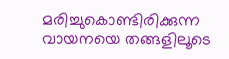മരിച്ചുകൊണ്ടിരിക്കുന്ന വായനയെ തങ്ങളിലൂടെ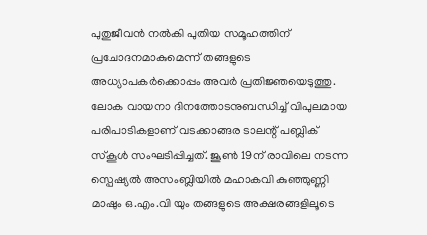പുതുജീവൻ നൽകി പുതിയ സമൂഹത്തിന് പ്രചോദനമാകുമെന്ന് തങ്ങളുടെ അധ്യാപകർക്കൊപ്പം അവർ പ്രതിജ്ഞയെടുത്തു. ലോക വായനാ ദിനത്തോടനുബന്ധിച്ച് വിപുലമായ പരിപാടികളാണ് വടക്കാങ്ങര ടാലന്റ് പബ്ലിക് സ്കൂൾ സംഘടിപ്പിച്ചത്. ജൂൺ 19ന് രാവിലെ നടന്ന സ്പെഷ്യൽ അസംബ്ലിയിൽ മഹാകവി കുഞ്ഞുണ്ണി മാഷും ഒ.എം.വി യും തങ്ങളുടെ അക്ഷരങ്ങളിലൂടെ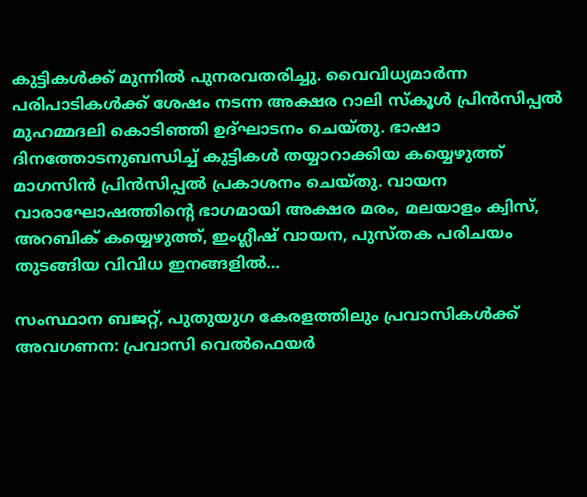കുട്ടികൾക്ക് മുന്നിൽ പുനരവതരിച്ചു. വൈവിധ്യമാർന്ന പരിപാടികൾക്ക് ശേഷം നടന്ന അക്ഷര റാലി സ്കൂൾ പ്രിൻസിപ്പൽ മുഹമ്മദലി കൊടിഞ്ഞി ഉദ്ഘാടനം ചെയ്തു. ഭാഷാ ദിനത്തോടനുബന്ധിച്ച് കുട്ടികൾ തയ്യാറാക്കിയ കയ്യെഴുത്ത് മാഗസിൻ പ്രിൻസിപ്പൽ പ്രകാശനം ചെയ്തു. വായന വാരാഘോഷത്തിന്റെ ഭാഗമായി അക്ഷര മരം, മലയാളം ക്വിസ്, അറബിക് കയ്യെഴുത്ത്, ഇംഗ്ലീഷ് വായന, പുസ്തക പരിചയം തുടങ്ങിയ വിവിധ ഇനങ്ങളിൽ…

സംസ്ഥാന ബജറ്റ്‌, പുതുയുഗ കേരളത്തിലും പ്രവാസികൾക്ക്‌ അവഗണന‌: പ്രവാസി വെൽഫെയർ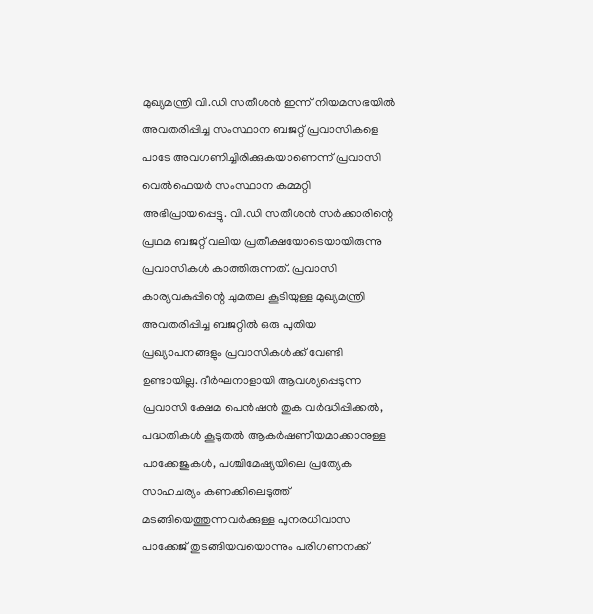മുഖ്യമന്ത്രി വി.ഡി സതീശൻ ഇന്ന് നിയമസഭയിൽ അവതരിപ്പിച്ച സംസ്ഥാന ബജറ്റ്‌ പ്രവാസികളെ പാടേ അവഗണിച്ചിരിക്കുകയാണെന്ന് പ്രവാസി വെൽഫെയർ സംസ്ഥാന കമ്മറ്റി അഭിപ്രായപ്പെട്ടു. വി.ഡി സതീശൻ സർക്കാരിന്റെ പ്രഥമ ബജറ്റ്‌ വലിയ പ്രതീക്ഷയോടെയായിരുന്നു പ്രവാസികൾ കാത്തിരുന്നത്‌. പ്രവാസി കാര്യവകുപ്പിന്റെ ചുമതല കൂടിയുള്ള മുഖ്യമന്ത്രി അവതരിപ്പിച്ച ബജറ്റിൽ ഒരു പുതിയ പ്രഖ്യാപനങ്ങളും പ്രവാസികൾക്ക്‌ വേണ്ടി ഉണ്ടായില്ല. ദീർഘനാളായി ആവശ്യപ്പെടുന്ന പ്രവാസി ക്ഷേമ പെൻഷൻ തുക വർദ്ധിപ്പിക്കൽ, പദ്ധതികൾ കൂടുതൽ ആകർഷണീയമാക്കാനുള്ള പാക്കേജുകൾ, പശ്ചിമേഷ്യയിലെ പ്രത്യേക സാഹചര്യം കണക്കിലെടുത്ത്‌ മടങ്ങിയെത്തുന്നവർക്കുള്ള പുനരധിവാസ പാക്കേജ്‌ തുടങ്ങിയവയൊന്നും പരിഗണനക്ക്‌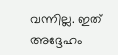വന്നില്ല. ഇത്‌ അദ്ദേഹം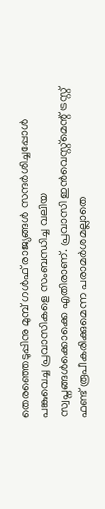തെരഞ്ഞെടുപ്പിനു മുമ്പ്‌ ഗൾഫ്‌ രാജ്യങ്ങൾ സന്ദർശിച്ചപ്പോൾ പങ്കുവെച്ച പ്രവാസികളെ സംബന്ധിച്ച വലിയ‌ സ്വപ്നങ്ങൾക്കൊക്കെ എതിരാണ്‌. പ്രവാസി ഇന്‍‌വെസ്റ്റ്മെന്റ് ട്രസ്റ്റ്‌ ഫണ്ട് രൂപീകരിക്കുമെന്ന പരാമർശമല്ലാതെ‌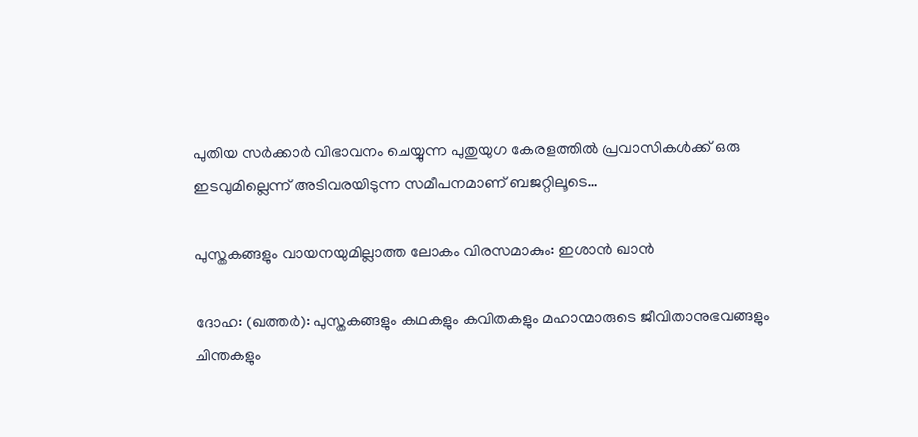പുതിയ സർക്കാർ വിഭാവനം ചെയ്യുന്ന പുതുയുഗ കേരളത്തിൽ പ്രവാസികൾക്ക്‌ ഒരു ഇടവുമില്ലെന്ന് അടിവരയിടുന്ന സമീപനമാണ്‌ ബജറ്റിലൂടെ…

പുസ്തകങ്ങളും വായനയുമില്ലാത്ത ലോകം വിരസമാകും: ഇശാന്‍ ഖാന്‍

ദോഹ: (ഖത്തര്‍): പുസ്തകങ്ങളും കഥകളും കവിതകളും മഹാന്മാരുടെ ജീവിതാനുഭവങ്ങളും ചിന്തകളും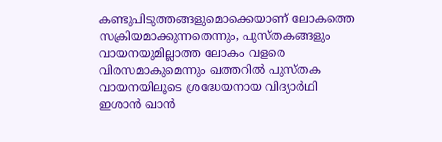കണ്ടുപിടുത്തങ്ങളുമൊക്കെയാണ് ലോകത്തെ സക്രിയമാക്കുന്നതെന്നും, പുസ്തകങ്ങളും വായനയുമില്ലാത്ത ലോകം വളരെ വിരസമാകുമെന്നും ഖത്തറില്‍ പുസ്തക വായനയിലൂടെ ശ്രദ്ധേയനായ വിദ്യാര്‍ഥി ഇശാന്‍ ഖാന്‍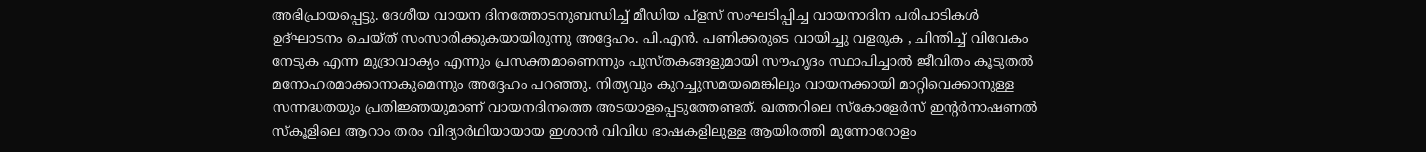അഭിപ്രായപ്പെട്ടു. ദേശീയ വായന ദിനത്തോടനുബന്ധിച്ച് മീഡിയ പ്‌ളസ് സംഘടിപ്പിച്ച വായനാദിന പരിപാടികള്‍ ഉദ്ഘാടനം ചെയ്ത് സംസാരിക്കുകയായിരുന്നു അദ്ദേഹം. പി.എന്‍. പണിക്കരുടെ വായിച്ചു വളരുക , ചിന്തിച്ച് വിവേകം നേടുക എന്ന മുദ്രാവാക്യം എന്നും പ്രസക്തമാണെന്നും പുസ്തകങ്ങളുമായി സൗഹൃദം സ്ഥാപിച്ചാല്‍ ജീവിതം കൂടുതല്‍ മനോഹരമാക്കാനാകുമെന്നും അദ്ദേഹം പറഞ്ഞു. നിത്യവും കുറച്ചുസമയമെങ്കിലും വായനക്കായി മാറ്റിവെക്കാനുള്ള സന്നദ്ധതയും പ്രതിജ്ഞയുമാണ് വായനദിനത്തെ അടയാളപ്പെടുത്തേണ്ടത്. ഖത്തറിലെ സ്‌കോളേര്‍സ് ഇന്റര്‍നാഷണല്‍ സ്‌കൂളിലെ ആറാം തരം വിദ്യാര്‍ഥിയായായ ഇശാന്‍ വിവിധ ഭാഷകളിലുള്ള ആയിരത്തി മുന്നോറോളം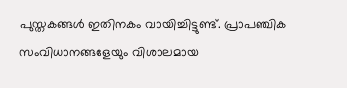പുസ്തകങ്ങള്‍ ഇതിനകം വായിച്ചിട്ടുണ്ട്. പ്രാപഞ്ചിക സംവിധാനങ്ങളേയും വിശാലമായ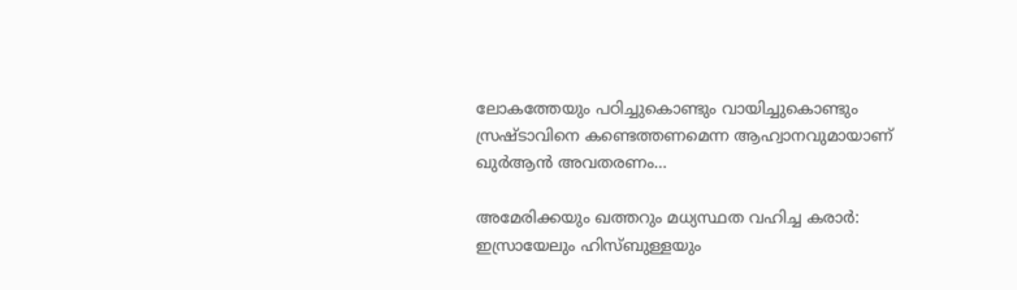ലോകത്തേയും പഠിച്ചുകൊണ്ടും വായിച്ചുകൊണ്ടും സ്രഷ്ടാവിനെ കണ്ടെത്തണമെന്ന ആഹ്വാനവുമായാണ് ഖുര്‍ആന്‍ അവതരണം…

അമേരിക്കയും ഖത്തറും മധ്യസ്ഥത വഹിച്ച കരാർ: ഇസ്രായേലും ഹിസ്ബുള്ളയും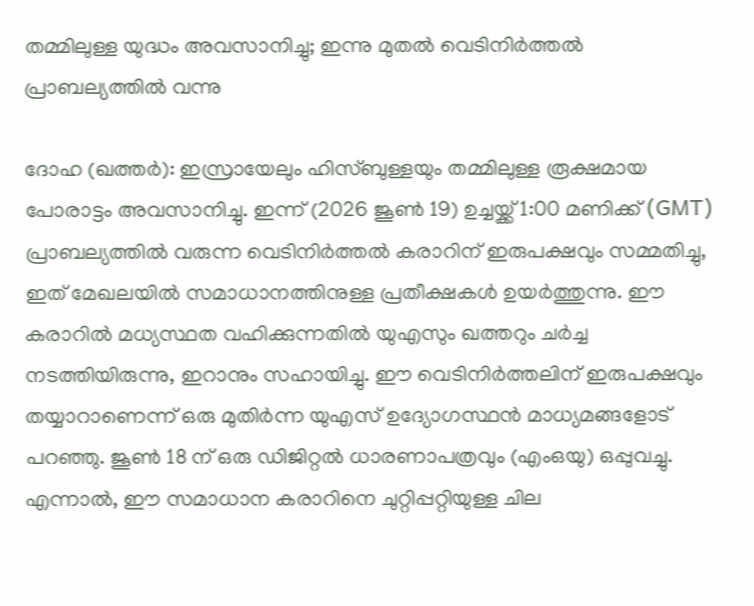തമ്മിലുള്ള യുദ്ധം അവസാനിച്ചു; ഇന്നു മുതൽ വെടിനിർത്തൽ പ്രാബല്യത്തിൽ വന്നു

ദോഹ (ഖത്തര്‍): ഇസ്രായേലും ഹിസ്ബുള്ളയും തമ്മിലുള്ള രൂക്ഷമായ പോരാട്ടം അവസാനിച്ചു. ഇന്ന് (2026 ജൂൺ 19) ഉച്ചയ്ക്ക് 1:00 മണിക്ക് (GMT) പ്രാബല്യത്തിൽ വരുന്ന വെടിനിർത്തൽ കരാറിന് ഇരുപക്ഷവും സമ്മതിച്ചു, ഇത് മേഖലയിൽ സമാധാനത്തിനുള്ള പ്രതീക്ഷകൾ ഉയർത്തുന്നു. ഈ കരാറിൽ മധ്യസ്ഥത വഹിക്കുന്നതിൽ യുഎസും ഖത്തറും ചർച്ച നടത്തിയിരുന്നു, ഇറാനും സഹായിച്ചു. ഈ വെടിനിർത്തലിന് ഇരുപക്ഷവും തയ്യാറാണെന്ന് ഒരു മുതിർന്ന യുഎസ് ഉദ്യോഗസ്ഥൻ മാധ്യമങ്ങളോട് പറഞ്ഞു. ജൂൺ 18 ന് ഒരു ഡിജിറ്റൽ ധാരണാപത്രവും (എംഒയു) ഒപ്പുവച്ചു. എന്നാല്‍, ഈ സമാധാന കരാറിനെ ചുറ്റിപ്പറ്റിയുള്ള ചില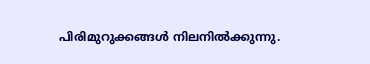പിരിമുറുക്കങ്ങൾ നിലനിൽക്കുന്നു.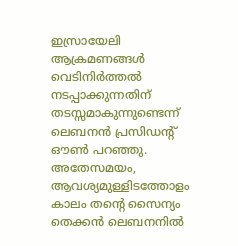ഇസ്രായേലി ആക്രമണങ്ങൾ വെടിനിർത്തൽ നടപ്പാക്കുന്നതിന് തടസ്സമാകുന്നുണ്ടെന്ന് ലെബനൻ പ്രസിഡന്റ് ഔൺ പറഞ്ഞു. അതേസമയം, ആവശ്യമുള്ളിടത്തോളം കാലം തന്റെ സൈന്യം തെക്കൻ ലെബനനിൽ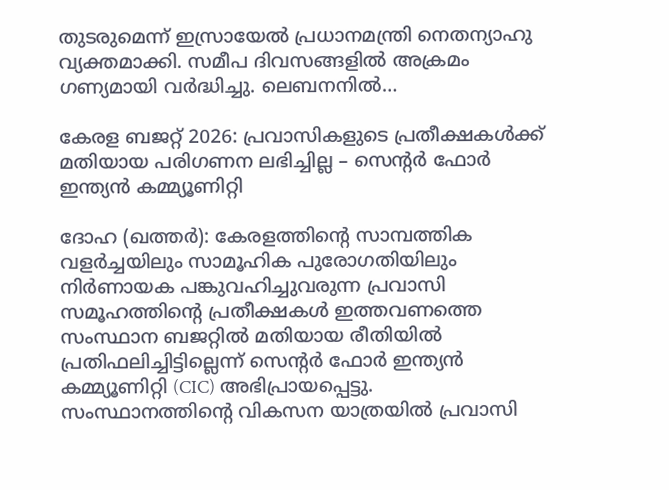തുടരുമെന്ന് ഇസ്രായേൽ പ്രധാനമന്ത്രി നെതന്യാഹു വ്യക്തമാക്കി. സമീപ ദിവസങ്ങളിൽ അക്രമം ഗണ്യമായി വർദ്ധിച്ചു. ലെബനനിൽ…

കേരള ബജറ്റ് 2026: പ്രവാസികളുടെ പ്രതീക്ഷകൾക്ക് മതിയായ പരിഗണന ലഭിച്ചില്ല – സെന്റർ ഫോർ ഇന്ത്യൻ കമ്മ്യൂണിറ്റി

ദോഹ (ഖത്തര്‍): കേരളത്തിന്റെ സാമ്പത്തിക വളർച്ചയിലും സാമൂഹിക പുരോഗതിയിലും നിർണായക പങ്കുവഹിച്ചുവരുന്ന പ്രവാസി സമൂഹത്തിന്റെ പ്രതീക്ഷകൾ ഇത്തവണത്തെ സംസ്ഥാന ബജറ്റിൽ മതിയായ രീതിയിൽ പ്രതിഫലിച്ചിട്ടില്ലെന്ന് സെന്റർ ഫോർ ഇന്ത്യൻ കമ്മ്യൂണിറ്റി (CIC) അഭിപ്രായപ്പെട്ടു. സംസ്ഥാനത്തിന്റെ വികസന യാത്രയിൽ പ്രവാസി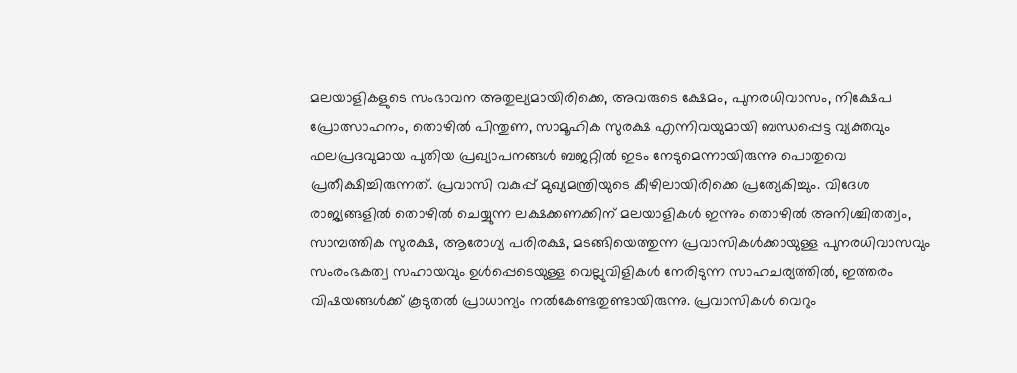മലയാളികളുടെ സംഭാവന അതുല്യമായിരിക്കെ, അവരുടെ ക്ഷേമം, പുനരധിവാസം, നിക്ഷേപ പ്രോത്സാഹനം, തൊഴിൽ പിന്തുണ, സാമൂഹിക സുരക്ഷ എന്നിവയുമായി ബന്ധപ്പെട്ട വ്യക്തവും ഫലപ്രദവുമായ പുതിയ പ്രഖ്യാപനങ്ങൾ ബജറ്റിൽ ഇടം നേടുമെന്നായിരുന്നു പൊതുവെ പ്രതീക്ഷിച്ചിരുന്നത്. പ്രവാസി വകുപ്പ് മുഖ്യമന്ത്രിയുടെ കീഴിലായിരിക്കെ പ്രത്യേകിച്ചും. വിദേശ രാജ്യങ്ങളിൽ തൊഴിൽ ചെയ്യുന്ന ലക്ഷക്കണക്കിന് മലയാളികൾ ഇന്നും തൊഴിൽ അനിശ്ചിതത്വം, സാമ്പത്തിക സുരക്ഷ, ആരോഗ്യ പരിരക്ഷ, മടങ്ങിയെത്തുന്ന പ്രവാസികൾക്കായുള്ള പുനരധിവാസവും സംരംഭകത്വ സഹായവും ഉൾപ്പെടെയുള്ള വെല്ലുവിളികൾ നേരിടുന്ന സാഹചര്യത്തിൽ, ഇത്തരം വിഷയങ്ങൾക്ക് കൂടുതൽ പ്രാധാന്യം നൽകേണ്ടതുണ്ടായിരുന്നു. പ്രവാസികൾ വെറും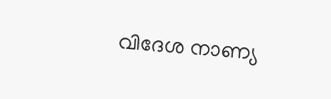വിദേശ നാണ്യ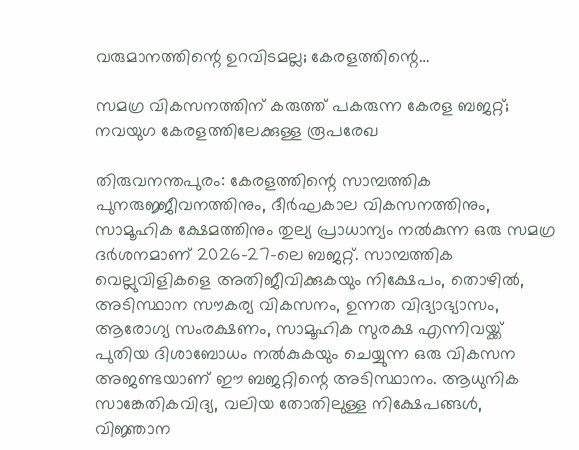വരുമാനത്തിന്റെ ഉറവിടമല്ല; കേരളത്തിന്റെ…

സമഗ്ര വികസനത്തിന് കരുത്ത് പകരുന്ന കേരള ബജറ്റ്; നവയുഗ കേരളത്തിലേക്കുള്ള രൂപരേഖ

തിരുവനന്തപുരം: കേരളത്തിന്റെ സാമ്പത്തിക പുനരുജ്ജീവനത്തിനും, ദീർഘകാല വികസനത്തിനും, സാമൂഹിക ക്ഷേമത്തിനും തുല്യ പ്രാധാന്യം നൽകുന്ന ഒരു സമഗ്ര ദർശനമാണ് 2026-27-ലെ ബജറ്റ്. സാമ്പത്തിക വെല്ലുവിളികളെ അതിജീവിക്കുകയും നിക്ഷേപം, തൊഴിൽ, അടിസ്ഥാന സൗകര്യ വികസനം, ഉന്നത വിദ്യാഭ്യാസം, ആരോഗ്യ സംരക്ഷണം, സാമൂഹിക സുരക്ഷ എന്നിവയ്ക്ക് പുതിയ ദിശാബോധം നൽകുകയും ചെയ്യുന്ന ഒരു വികസന അജണ്ടയാണ് ഈ ബജറ്റിന്റെ അടിസ്ഥാനം. ആധുനിക സാങ്കേതികവിദ്യ, വലിയ തോതിലുള്ള നിക്ഷേപങ്ങൾ, വിജ്ഞാന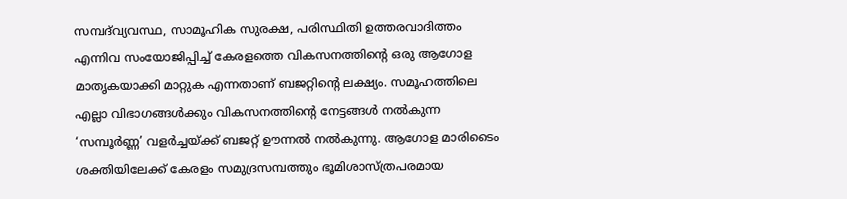സമ്പദ്‌വ്യവസ്ഥ, സാമൂഹിക സുരക്ഷ, പരിസ്ഥിതി ഉത്തരവാദിത്തം എന്നിവ സംയോജിപ്പിച്ച് കേരളത്തെ വികസനത്തിന്റെ ഒരു ആഗോള മാതൃകയാക്കി മാറ്റുക എന്നതാണ് ബജറ്റിന്റെ ലക്ഷ്യം. സമൂഹത്തിലെ എല്ലാ വിഭാഗങ്ങൾക്കും വികസനത്തിന്റെ നേട്ടങ്ങൾ നൽകുന്ന ‘സമ്പൂർണ്ണ’ വളർച്ചയ്ക്ക് ബജറ്റ് ഊന്നൽ നൽകുന്നു. ആഗോള മാരിടൈം ശക്തിയിലേക്ക് കേരളം സമുദ്രസമ്പത്തും ഭൂമിശാസ്ത്രപരമായ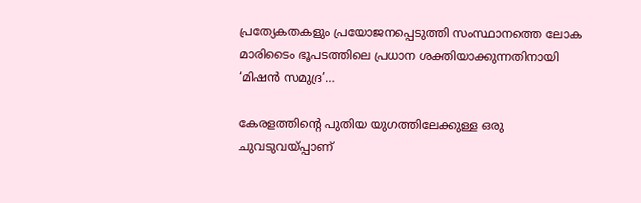പ്രത്യേകതകളും പ്രയോജനപ്പെടുത്തി സംസ്ഥാനത്തെ ലോക മാരിടൈം ഭൂപടത്തിലെ പ്രധാന ശക്തിയാക്കുന്നതിനായി ‘മിഷൻ സമുദ്ര’…

കേരളത്തിന്റെ പുതിയ യുഗത്തിലേക്കുള്ള ഒരു ചുവടുവയ്പ്പാണ്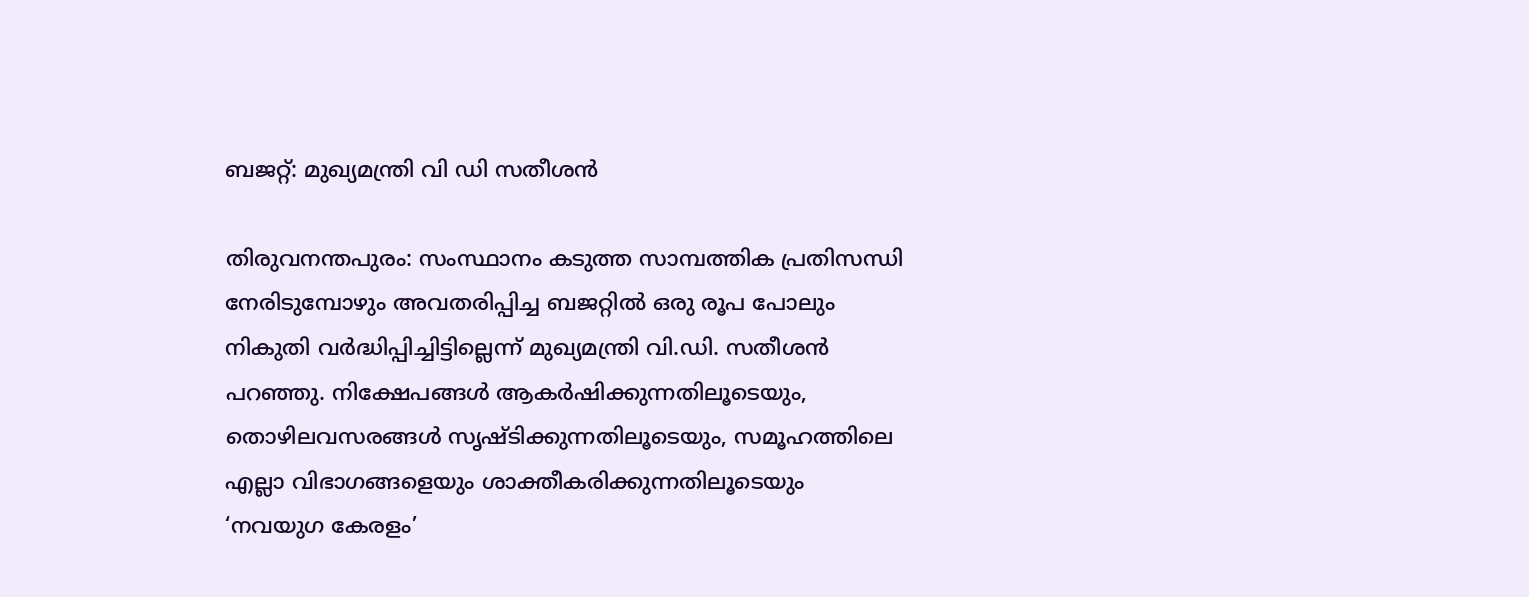ബജറ്റ്: മുഖ്യമന്ത്രി വി ഡി സതീശന്‍

തിരുവനന്തപുരം: സംസ്ഥാനം കടുത്ത സാമ്പത്തിക പ്രതിസന്ധി നേരിടുമ്പോഴും അവതരിപ്പിച്ച ബജറ്റിൽ ഒരു രൂപ പോലും നികുതി വർദ്ധിപ്പിച്ചിട്ടില്ലെന്ന് മുഖ്യമന്ത്രി വി.ഡി. സതീശൻ പറഞ്ഞു. നിക്ഷേപങ്ങൾ ആകർഷിക്കുന്നതിലൂടെയും, തൊഴിലവസരങ്ങൾ സൃഷ്ടിക്കുന്നതിലൂടെയും, സമൂഹത്തിലെ എല്ലാ വിഭാഗങ്ങളെയും ശാക്തീകരിക്കുന്നതിലൂടെയും ‘നവയുഗ കേരളം’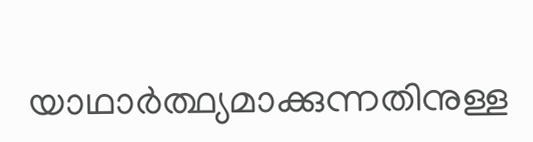യാഥാർത്ഥ്യമാക്കുന്നതിനുള്ള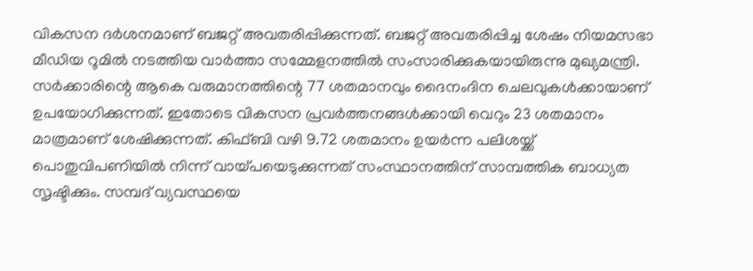വികസന ദർശനമാണ് ബജറ്റ് അവതരിപ്പിക്കുന്നത്. ബജറ്റ് അവതരിപ്പിച്ച ശേഷം നിയമസഭാ മീഡിയ റൂമിൽ നടത്തിയ വാർത്താ സമ്മേളനത്തിൽ സംസാരിക്കുകയായിരുന്നു മുഖ്യമന്ത്രി. സർക്കാരിന്റെ ആകെ വരുമാനത്തിന്റെ 77 ശതമാനവും ദൈനംദിന ചെലവുകൾക്കായാണ് ഉപയോഗിക്കുന്നത്. ഇതോടെ വികസന പ്രവർത്തനങ്ങൾക്കായി വെറും 23 ശതമാനം മാത്രമാണ് ശേഷിക്കുന്നത്. കിഫ്ബി വഴി 9.72 ശതമാനം ഉയർന്ന പലിശയ്ക്ക് പൊതുവിപണിയിൽ നിന്ന് വായ്പയെടുക്കുന്നത് സംസ്ഥാനത്തിന് സാമ്പത്തിക ബാധ്യത സൃഷ്ടിക്കും. സമ്പദ് വ്യവസ്ഥയെ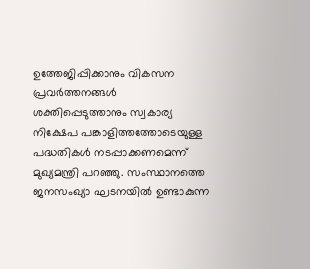ഉത്തേജിപ്പിക്കാനും വികസന പ്രവർത്തനങ്ങൾ ശക്തിപ്പെടുത്താനും സ്വകാര്യ നിക്ഷേപ പങ്കാളിത്തത്തോടെയുള്ള പദ്ധതികൾ നടപ്പാക്കണമെന്ന് മുഖ്യമന്ത്രി പറഞ്ഞു. സംസ്ഥാനത്തെ ജനസംഖ്യാ ഘടനയിൽ ഉണ്ടാകുന്ന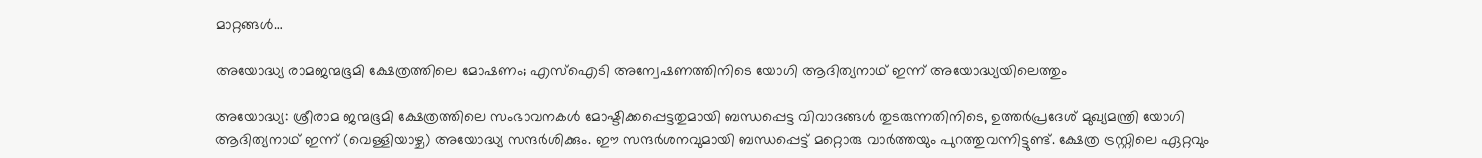മാറ്റങ്ങൾ…

അയോദ്ധ്യ രാമജന്മഭൂമി ക്ഷേത്രത്തിലെ മോഷണം; എസ്‌ഐ‌ടി അന്വേഷണത്തിനിടെ യോഗി ആദിത്യനാഥ് ഇന്ന് അയോദ്ധ്യയിലെത്തും

അയോദ്ധ്യ: ശ്രീരാമ ജന്മഭൂമി ക്ഷേത്രത്തിലെ സംഭാവനകൾ മോഷ്ടിക്കപ്പെട്ടതുമായി ബന്ധപ്പെട്ട വിവാദങ്ങൾ തുടരുന്നതിനിടെ, ഉത്തർപ്രദേശ് മുഖ്യമന്ത്രി യോഗി ആദിത്യനാഥ് ഇന്ന് (വെള്ളിയാഴ്ച) അയോദ്ധ്യ സന്ദർശിക്കും. ഈ സന്ദർശനവുമായി ബന്ധപ്പെട്ട് മറ്റൊരു വാര്‍ത്തയും പുറത്തുവന്നിട്ടുണ്ട്. ക്ഷേത്ര ട്രസ്റ്റിലെ ഏറ്റവും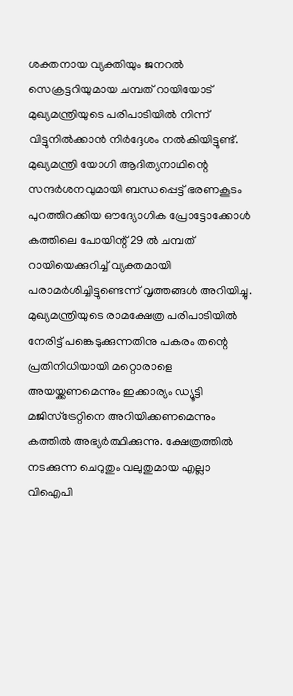ശക്തനായ വ്യക്തിയും ജനറൽ സെക്രട്ടറിയുമായ ചമ്പത് റായിയോട് മുഖ്യമന്ത്രിയുടെ പരിപാടിയിൽ നിന്ന് വിട്ടുനിൽക്കാൻ നിർദ്ദേശം നൽകിയിട്ടുണ്ട്. മുഖ്യമന്ത്രി യോഗി ആദിത്യനാഥിന്റെ സന്ദർശനവുമായി ബന്ധപ്പെട്ട് ഭരണകൂടം പുറത്തിറക്കിയ ഔദ്യോഗിക പ്രോട്ടോക്കോൾ കത്തിലെ പോയിന്റ് 29 ൽ ചമ്പത് റായിയെക്കുറിച്ച് വ്യക്തമായി പരാമർശിച്ചിട്ടുണ്ടെന്ന് വൃത്തങ്ങൾ അറിയിച്ചു. മുഖ്യമന്ത്രിയുടെ രാമക്ഷേത്ര പരിപാടിയിൽ നേരിട്ട് പങ്കെടുക്കുന്നതിനു പകരം തന്റെ പ്രതിനിധിയായി മറ്റൊരാളെ അയയ്ക്കണമെന്നും ഇക്കാര്യം ഡ്യൂട്ടി മജിസ്‌ട്രേറ്റിനെ അറിയിക്കണമെന്നും കത്തിൽ അഭ്യർത്ഥിക്കുന്നു. ക്ഷേത്രത്തിൽ നടക്കുന്ന ചെറുതും വലുതുമായ എല്ലാ വിഐപി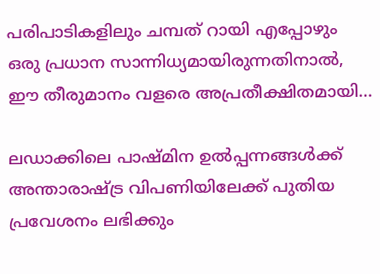പരിപാടികളിലും ചമ്പത് റായി എപ്പോഴും ഒരു പ്രധാന സാന്നിധ്യമായിരുന്നതിനാൽ, ഈ തീരുമാനം വളരെ അപ്രതീക്ഷിതമായി…

ലഡാക്കിലെ പാഷ്മിന ഉൽപ്പന്നങ്ങൾക്ക് അന്താരാഷ്ട്ര വിപണിയിലേക്ക് പുതിയ പ്രവേശനം ലഭിക്കും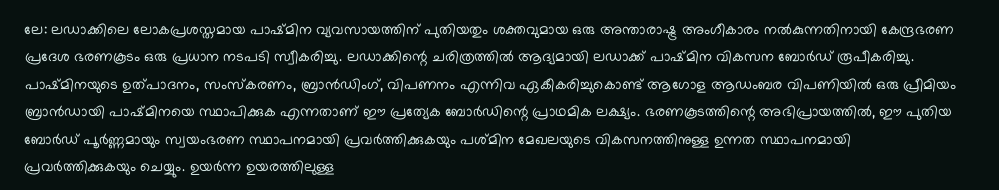ലേ: ലഡാക്കിലെ ലോകപ്രശസ്തമായ പാഷ്മിന വ്യവസായത്തിന് പുതിയതും ശക്തവുമായ ഒരു അന്താരാഷ്ട്ര അംഗീകാരം നൽകുന്നതിനായി കേന്ദ്രഭരണ പ്രദേശ ഭരണകൂടം ഒരു പ്രധാന നടപടി സ്വീകരിച്ചു. ലഡാക്കിന്റെ ചരിത്രത്തിൽ ആദ്യമായി ലഡാക്ക് പാഷ്മിന വികസന ബോർഡ് രൂപീകരിച്ചു. പാഷ്മിനയുടെ ഉത്പാദനം, സംസ്കരണം, ബ്രാൻഡിംഗ്, വിപണനം എന്നിവ ഏകീകരിച്ചുകൊണ്ട് ആഗോള ആഡംബര വിപണിയിൽ ഒരു പ്രീമിയം ബ്രാൻഡായി പാഷ്മിനയെ സ്ഥാപിക്കുക എന്നതാണ് ഈ പ്രത്യേക ബോർഡിന്റെ പ്രാഥമിക ലക്ഷ്യം. ഭരണകൂടത്തിന്റെ അഭിപ്രായത്തിൽ, ഈ പുതിയ ബോർഡ് പൂർണ്ണമായും സ്വയംഭരണ സ്ഥാപനമായി പ്രവർത്തിക്കുകയും പശ്മിന മേഖലയുടെ വികസനത്തിനുള്ള ഉന്നത സ്ഥാപനമായി പ്രവർത്തിക്കുകയും ചെയ്യും. ഉയർന്ന ഉയരത്തിലുള്ള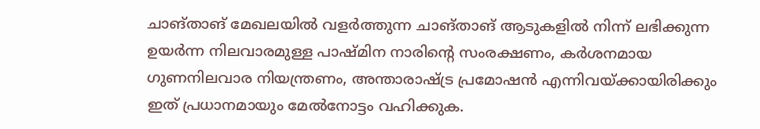ചാങ്താങ് മേഖലയിൽ വളർത്തുന്ന ചാങ്താങ് ആടുകളിൽ നിന്ന് ലഭിക്കുന്ന ഉയർന്ന നിലവാരമുള്ള പാഷ്മിന നാരിന്റെ സംരക്ഷണം, കർശനമായ ഗുണനിലവാര നിയന്ത്രണം, അന്താരാഷ്ട്ര പ്രമോഷൻ എന്നിവയ്ക്കായിരിക്കും ഇത് പ്രധാനമായും മേൽനോട്ടം വഹിക്കുക.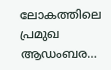ലോകത്തിലെ പ്രമുഖ ആഡംബര…